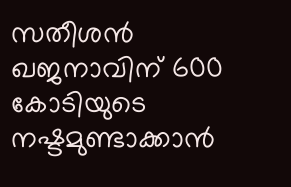സതീശൻ ഖജനാവിന് 600 കോടിയുടെ നഷ്ടമുണ്ടാക്കാൻ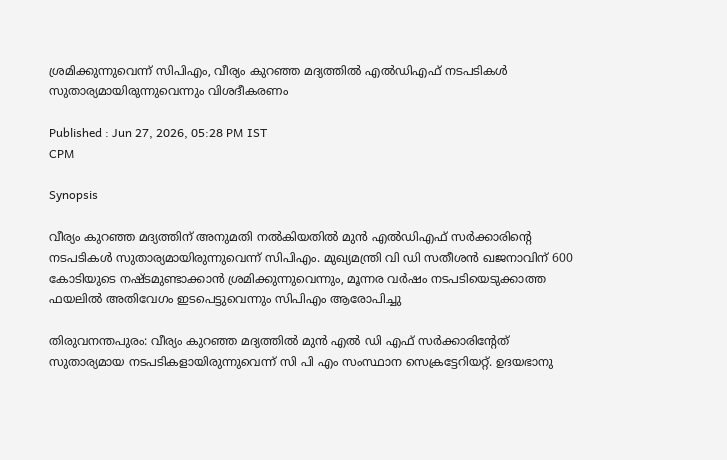ശ്രമിക്കുന്നുവെന്ന് സിപിഎം, വീര്യം കുറഞ്ഞ മദ്യത്തിൽ എൽഡിഎഫ് നടപടികൾ സുതാര്യമായിരുന്നുവെന്നും വിശദീകരണം

Published : Jun 27, 2026, 05:28 PM IST
CPM

Synopsis

വീര്യം കുറഞ്ഞ മദ്യത്തിന് അനുമതി നൽകിയതിൽ മുൻ എൽഡിഎഫ് സർക്കാരിന്റെ നടപടികൾ സുതാര്യമായിരുന്നുവെന്ന് സിപിഎം. മുഖ്യമന്ത്രി വി ഡി സതീശൻ ഖജനാവിന് 600 കോടിയുടെ നഷ്ടമുണ്ടാക്കാൻ ശ്രമിക്കുന്നുവെന്നും, മൂന്നര വർഷം നടപടിയെടുക്കാത്ത ഫയലിൽ അതിവേഗം ഇടപെട്ടുവെന്നും സിപിഎം ആരോപിച്ചു

തിരുവനന്തപുരം: വീര്യം കുറഞ്ഞ മദ്യത്തിൽ മുൻ എൽ ഡി എഫ് സര്‍ക്കാരിന്‍റേത് സുതാര്യമായ നടപടികളായിരുന്നുവെന്ന് സി പി എം സംസ്ഥാന സെക്രട്ടേറിയറ്റ്. ഉദയഭാനു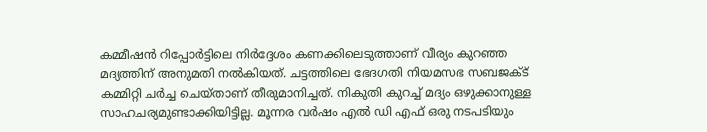കമ്മീഷന്‍ റിപ്പോര്‍ട്ടിലെ നിര്‍ദ്ദേശം കണക്കിലെടുത്താണ് വീര്യം കുറഞ്ഞ മദ്യത്തിന് അനുമതി നൽകിയത്. ചട്ടത്തിലെ ഭേദഗതി നിയമസഭ സബജക്ട് കമ്മിറ്റി ചര്‍ച്ച ചെയ്താണ് തീരുമാനിച്ചത്. നികുതി കുറച്ച്‌ മദ്യം ഒഴുക്കാനുള്ള സാഹചര്യമുണ്ടാക്കിയിട്ടില്ല. മൂന്നര വര്‍ഷം എൽ ഡി എഫ് ഒരു നടപടിയും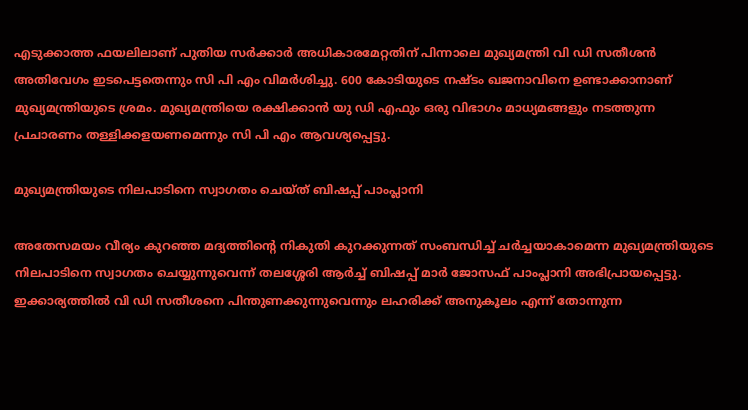എടുക്കാത്ത ഫയലിലാണ് പുതിയ സർക്കാർ അധികാരമേറ്റതിന് പിന്നാലെ മുഖ്യമന്ത്രി വി ഡി സതീശൻ അതിവേഗം ഇടപെട്ടതെന്നും സി പി എം വിമർശിച്ചു. 600 കോടിയുടെ നഷ്ടം ഖജനാവിനെ ഉണ്ടാക്കാനാണ് മുഖ്യമന്ത്രിയുടെ ശ്രമം. മുഖ്യമന്ത്രിയെ രക്ഷിക്കാൻ യു ഡി എഫും ഒരു വിഭാഗം മാധ്യമങ്ങളും നടത്തുന്ന പ്രചാരണം തള്ളിക്കളയണമെന്നും സി പി എം ആവശ്യപ്പെട്ടു.

മുഖ്യമന്ത്രിയുടെ നിലപാടിനെ സ്വാഗതം ചെയ്ത് ബിഷപ്പ് പാംപ്ലാനി

അതേസമയം വീര്യം കുറഞ്ഞ മദ്യത്തിന്‍റെ നികുതി കുറക്കുന്നത് സംബന്ധിച്ച് ചർച്ചയാകാമെന്ന മുഖ്യമന്ത്രിയുടെ നിലപാടിനെ സ്വാഗതം ചെയ്യുന്നുവെന്ന് തലശ്ശേരി ആർച്ച് ബിഷപ്പ് മാർ ജോസഫ് പാംപ്ലാനി അഭിപ്രായപ്പെട്ടു. ഇക്കാര്യത്തിൽ വി ഡി സതീശനെ പിന്തുണക്കുന്നുവെന്നും ലഹരിക്ക് അനുകൂലം എന്ന് തോന്നുന്ന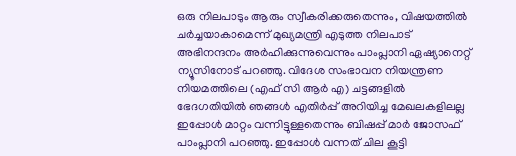ഒരു നിലപാടും ആരും സ്വീകരിക്കരുതെന്നും, വിഷയത്തിൽ ചർച്ചയാകാമെന്ന് മുഖ്യമന്ത്രി എടുത്ത നിലപാട് അഭിനന്ദനം അർഹിക്കുന്നുവെന്നും പാംപ്ലാനി ഏഷ്യാനെറ്റ് ന്യൂസിനോട് പറഞ്ഞു. വിദേശ സംഭാവന നിയന്ത്രണ നിയമത്തിലെ (എഫ് സി ആർ എ) ചട്ടങ്ങളിൽ ഭേദഗതിയിൽ ഞങ്ങൾ എതിർപ്പ് അറിയിച്ച മേഖലകളിലല്ല ഇപ്പോൾ മാറ്റം വന്നിട്ടുള്ളതെന്നും ബിഷപ്പ് മാർ ജോസഫ് പാംപ്ലാനി പറഞ്ഞു. ഇപ്പോൾ വന്നത് ചില കൂട്ടി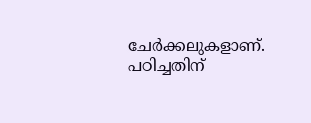ചേർക്കലുകളാണ്. പഠിച്ചതിന്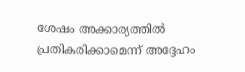ശേഷം അക്കാര്യത്തിൽ പ്രതികരിക്കാമെന്ന് അദ്ദേഹം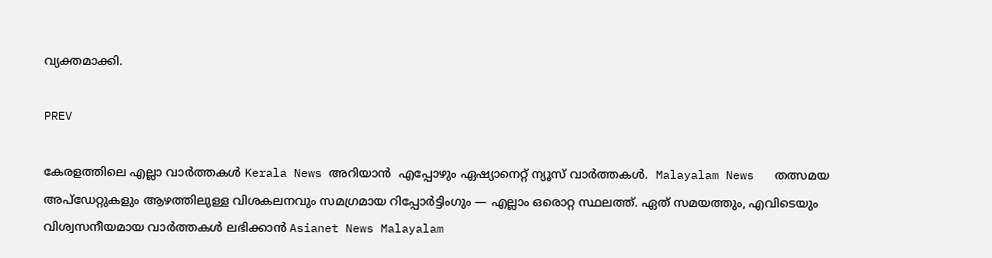വ്യക്തമാക്കി.

PREV

കേരളത്തിലെ എല്ലാ വാർത്തകൾ Kerala News അറിയാൻ  എപ്പോഴും ഏഷ്യാനെറ്റ് ന്യൂസ് വാർത്തകൾ.  Malayalam News   തത്സമയ അപ്‌ഡേറ്റുകളും ആഴത്തിലുള്ള വിശകലനവും സമഗ്രമായ റിപ്പോർട്ടിംഗും — എല്ലാം ഒരൊറ്റ സ്ഥലത്ത്. ഏത് സമയത്തും, എവിടെയും വിശ്വസനീയമായ വാർത്തകൾ ലഭിക്കാൻ Asianet News Malayalam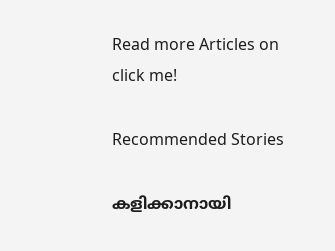Read more Articles on
click me!

Recommended Stories

കളിക്കാനായി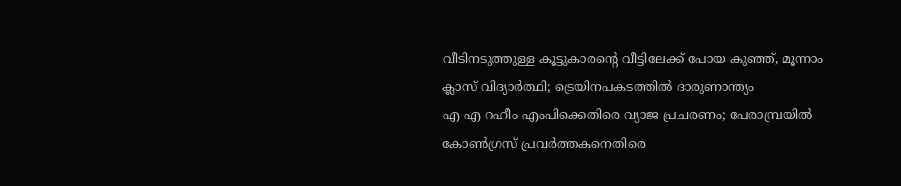വീടിനടുത്തുള്ള കൂട്ടുകാരന്‍റെ വീട്ടിലേക്ക് പോയ കുഞ്ഞ്, മൂന്നാം ക്ലാസ് വിദ്യാർത്ഥി; ട്രെയിനപകടത്തിൽ ദാരുണാന്ത്യം
എ എ റഹീം എംപിക്കെതിരെ വ്യാജ പ്രചരണം; പേരാമ്പ്രയിൽ കോൺഗ്രസ് പ്രവർത്തകനെതിരെ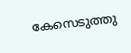കേസെടുത്തു